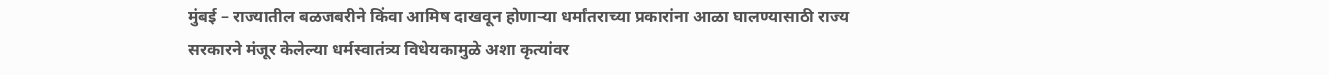मुंबई – राज्यातील बळजबरीने किंवा आमिष दाखवून होणाऱ्या धर्मांतराच्या प्रकारांना आळा घालण्यासाठी राज्य सरकारने मंजूर केलेल्या धर्मस्वातंत्र्य विधेयकामुळे अशा कृत्यांवर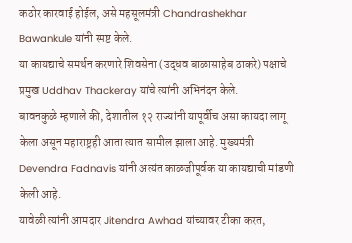कठोर कारवाई होईल, असे महसूलमंत्री Chandrashekhar Bawankule यांनी स्पष्ट केले.
या कायद्याचे समर्थन करणारे शिवसेना (उद्धव बाळासाहेब ठाकरे) पक्षाचे प्रमुख Uddhav Thackeray यांचे त्यांनी अभिनंदन केले.
बावनकुळे म्हणाले की, देशातील १२ राज्यांनी यापूर्वीच असा कायदा लागू केला असून महाराष्ट्रही आता त्यात सामील झाला आहे. मुख्यमंत्री Devendra Fadnavis यांनी अत्यंत काळजीपूर्वक या कायद्याची मांडणी केली आहे.
यावेळी त्यांनी आमदार Jitendra Awhad यांच्यावर टीका करत,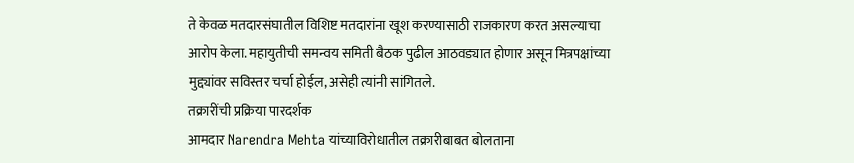ते केवळ मतदारसंघातील विशिष्ट मतदारांना खूश करण्यासाठी राजकारण करत असल्याचा आरोप केला. महायुतीची समन्वय समिती बैठक पुढील आठवड्यात होणार असून मित्रपक्षांच्या मुद्द्यांवर सविस्तर चर्चा होईल, असेही त्यांनी सांगितले.
तक्रारींची प्रक्रिया पारदर्शक
आमदार Narendra Mehta यांच्याविरोधातील तक्रारीबाबत बोलताना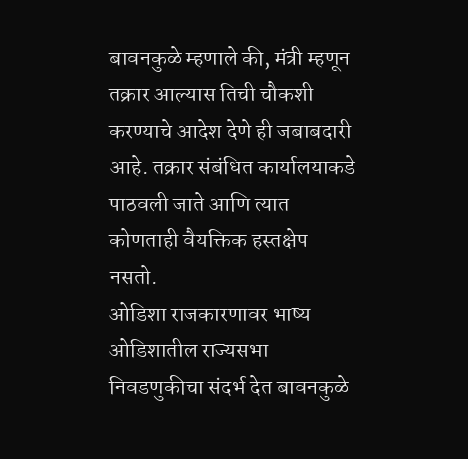बावनकुळे म्हणाले की, मंत्री म्हणून तक्रार आल्यास तिची चौकशी करण्याचे आदेश देणे ही जबाबदारी आहे. तक्रार संबंधित कार्यालयाकडे पाठवली जाते आणि त्यात कोणताही वैयक्तिक हस्तक्षेप नसतो.
ओडिशा राजकारणावर भाष्य
ओडिशातील राज्यसभा निवडणुकीचा संदर्भ देत बावनकुळे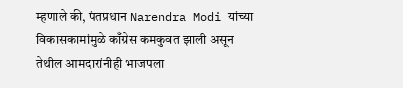म्हणाले की, पंतप्रधान Narendra Modi यांच्या विकासकामांमुळे काँग्रेस कमकुवत झाली असून तेथील आमदारांनीही भाजपला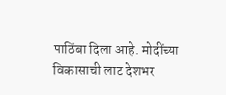पाठिंबा दिला आहे. मोदींच्या विकासाची लाट देशभर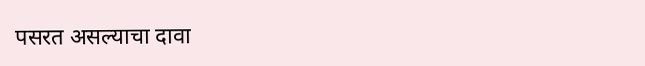पसरत असल्याचा दावा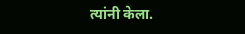त्यांनी केला.